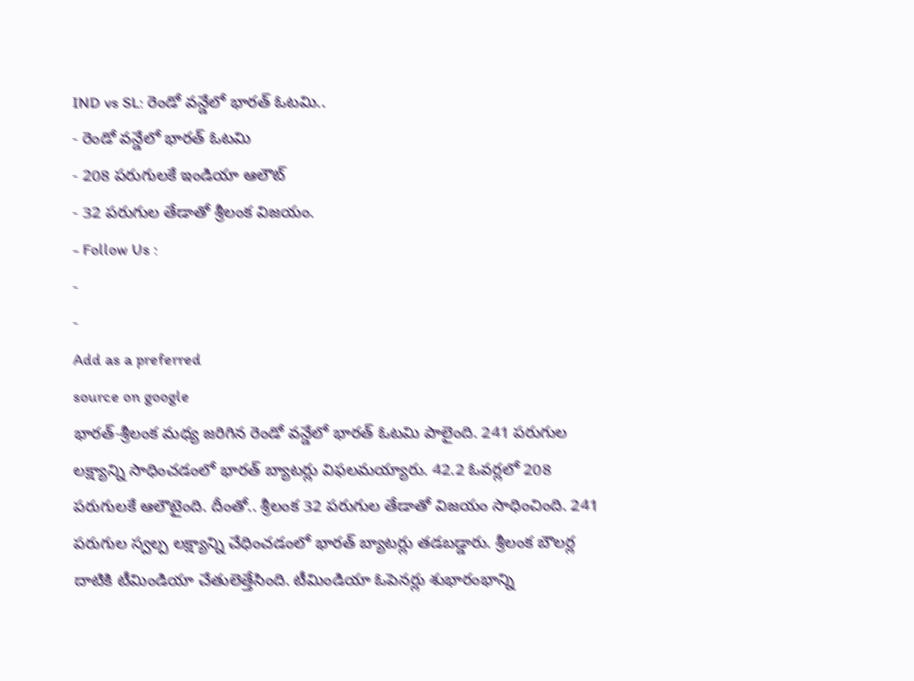IND vs SL: రెండో వన్డేలో భారత్ ఓటమి..
- రెండో వన్డేలో భారత్ ఓటమి
- 208 పరుగులకే ఇండియా ఆలౌట్
- 32 పరుగుల తేడాతో శ్రీలంక విజయం.
- Follow Us :
-
-
Add as a preferred
source on google
భారత్-శ్రీలంక మధ్య జరిగిన రెండో వన్డేలో భారత్ ఓటమి పాలైంది. 241 పరుగుల లక్ష్యాన్ని సాధించడంలో భారత్ బ్యాటర్లు విఫలమయ్యారు. 42.2 ఓవర్లలో 208 పరుగులకే ఆలౌటైంది. దీంతో.. శ్రీలంక 32 పరుగుల తేడాతో విజయం సాధించింది. 241 పరుగుల స్వల్ప లక్ష్యాన్ని చేధించడంలో భారత్ బ్యాటర్లు తడబడ్డారు. శ్రీలంక బౌలర్ల దాటికి టీమిండియా చేతులెత్తేసింది. టీమిండియా ఓపెనర్లు శుభారంభాన్ని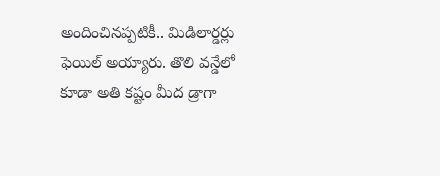అందించినప్పటికీ.. మిడిలార్డర్లు ఫెయిల్ అయ్యారు. తొలి వన్డేలో కూడా అతి కష్టం మీద డ్రాగా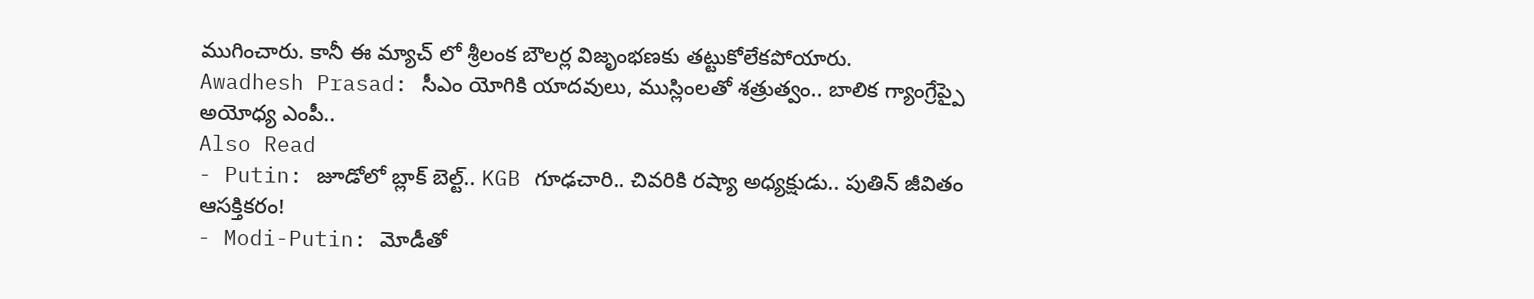ముగించారు. కానీ ఈ మ్యాచ్ లో శ్రీలంక బౌలర్ల విజృంభణకు తట్టుకోలేకపోయారు.
Awadhesh Prasad: సీఎం యోగికి యాదవులు, ముస్లింలతో శత్రుత్వం.. బాలిక గ్యాంగ్రేప్పై అయోధ్య ఎంపీ..
Also Read
- Putin: జూడోలో బ్లాక్ బెల్ట్.. KGB గూఢచారి.. చివరికి రష్యా అధ్యక్షుడు.. పుతిన్ జీవితం ఆసక్తికరం!
- Modi-Putin: మోడీతో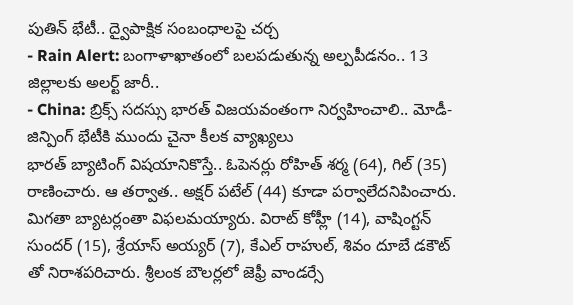పుతిన్ భేటీ.. ద్వైపాక్షిక సంబంధాలపై చర్చ
- Rain Alert: బంగాళాఖాతంలో బలపడుతున్న అల్పపీడనం.. 13 జిల్లాలకు అలర్ట్ జారీ..
- China: బ్రిక్స్ సదస్సు భారత్ విజయవంతంగా నిర్వహించాలి.. మోడీ-జిన్పింగ్ భేటీకి ముందు చైనా కీలక వ్యాఖ్యలు
భారత్ బ్యాటింగ్ విషయానికొస్తే.. ఓపెనర్లు రోహిత్ శర్మ (64), గిల్ (35) రాణించారు. ఆ తర్వాత.. అక్షర్ పటేల్ (44) కూడా పర్వాలేదనిపించారు. మిగతా బ్యాటర్లంతా విఫలమయ్యారు. విరాట్ కోహ్లీ (14), వాషింగ్టన్ సుందర్ (15), శ్రేయాస్ అయ్యర్ (7), కేఎల్ రాహుల్, శివం దూబే డకౌట్ తో నిరాశపరిచారు. శ్రీలంక బౌలర్లలో జెఫ్రీ వాండర్సే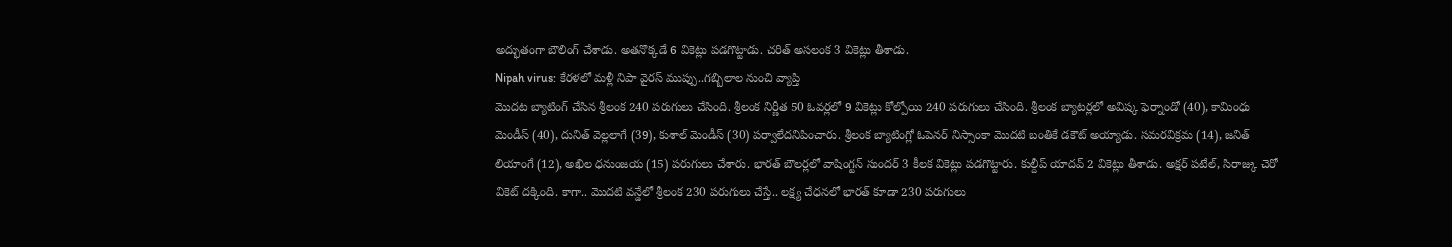అద్భుతంగా బౌలింగ్ చేశాడు. అతనొక్కడే 6 వికెట్లు పడగొట్టాడు. చరిత్ అసలంక 3 వికెట్లు తీశాడు.
Nipah virus: కేరళలో మళ్లీ నిపా వైరస్ ముప్పు..గబ్బిలాల నుంచి వ్యాప్తి
మొదట బ్యాటింగ్ చేసిన శ్రీలంక 240 పరుగులు చేసింది. శ్రీలంక నిర్ణీత 50 ఓవర్లలో 9 వికెట్లు కోల్పోయి 240 పరుగులు చేసింది. శ్రీలంక బ్యాటర్లలో అవిష్క ఫెర్నాండో (40), కామింధు మెండీస్ (40), దునిత్ వెల్లలాగే (39), కుశాల్ మెండీస్ (30) పర్వాలేదనిపించారు. శ్రీలంక బ్యాటింగ్లో ఓపెనర్ నిస్సాంకా మొదటి బంతికే డకౌట్ అయ్యాడు. సమరవిక్రమ (14), జనిత్ లియాంగే (12), అఖిల ధనుంజయ (15) పరుగులు చేశారు. భారత్ బౌలర్లలో వాషింగ్టన్ సుందర్ 3 కీలక వికెట్లు పడగొట్టారు. కుల్దీప్ యాదవ్ 2 వికెట్లు తీశాడు. అక్షర్ పటేల్, సిరాజ్కు చెరో వికెట్ దక్కింది. కాగా.. మొదటి వన్డేలో శ్రీలంక 230 పరుగులు చేస్తే.. లక్ష్య చేధనలో భారత్ కూడా 230 పరుగులు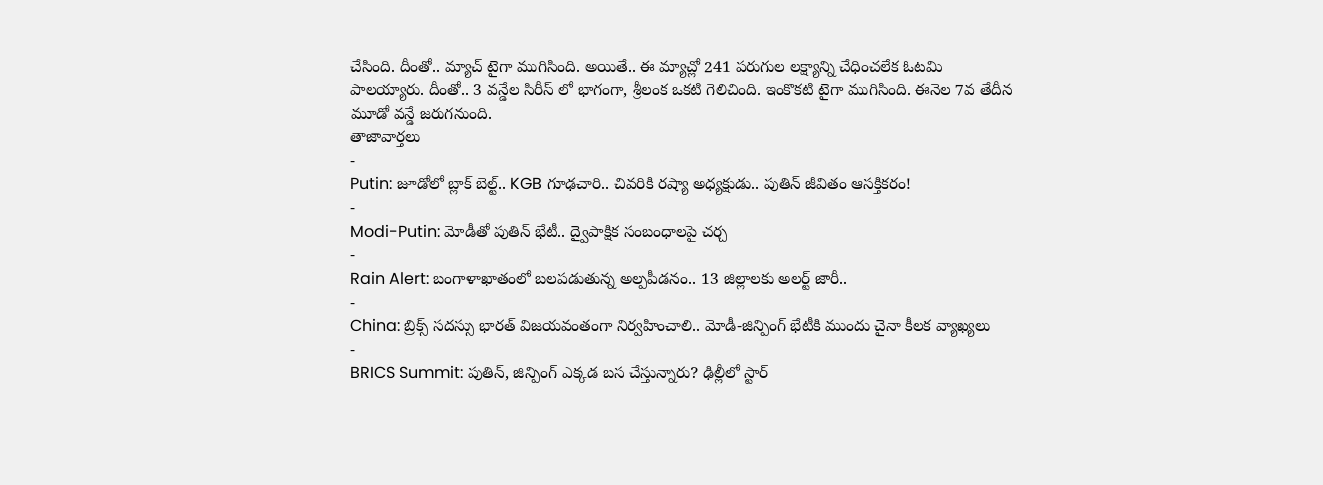చేసింది. దీంతో.. మ్యాచ్ టైగా ముగిసింది. అయితే.. ఈ మ్యాచ్లో 241 పరుగుల లక్ష్యాన్ని చేధించలేక ఓటమి పాలయ్యారు. దీంతో.. 3 వన్డేల సిరీస్ లో భాగంగా, శ్రీలంక ఒకటి గెలిచింది. ఇంకొకటి టైగా ముగిసింది. ఈనెల 7వ తేదీన మూడో వన్డే జరుగనుంది.
తాజావార్తలు
-
Putin: జూడోలో బ్లాక్ బెల్ట్.. KGB గూఢచారి.. చివరికి రష్యా అధ్యక్షుడు.. పుతిన్ జీవితం ఆసక్తికరం!
-
Modi-Putin: మోడీతో పుతిన్ భేటీ.. ద్వైపాక్షిక సంబంధాలపై చర్చ
-
Rain Alert: బంగాళాఖాతంలో బలపడుతున్న అల్పపీడనం.. 13 జిల్లాలకు అలర్ట్ జారీ..
-
China: బ్రిక్స్ సదస్సు భారత్ విజయవంతంగా నిర్వహించాలి.. మోడీ-జిన్పింగ్ భేటీకి ముందు చైనా కీలక వ్యాఖ్యలు
-
BRICS Summit: పుతిన్, జిన్పింగ్ ఎక్కడ బస చేస్తున్నారు? ఢిల్లీలో స్టార్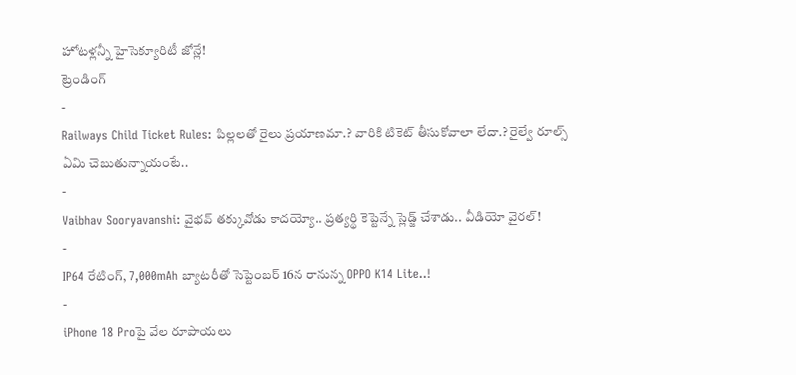హోటళ్లన్నీ హైసెక్యూరిటీ జోన్లే!
ట్రెండింగ్
-
Railways Child Ticket Rules: పిల్లలతో రైలు ప్రయాణమా.? వారికి టికెట్ తీసుకోవాలా లేదా.? రైల్వే రూల్స్ ఏమి చెబుతున్నాయంటే..
-
Vaibhav Sooryavanshi: వైభవ్ తక్కువోడు కాదయ్యో.. ప్రత్యర్థి కెప్టెన్నే స్లెడ్జ్ చేశాడు.. వీడియో వైరల్!
-
IP64 రేటింగ్, 7,000mAh బ్యాటరీతో సెప్టెంబర్ 16న రానున్న OPPO K14 Lite..!
-
iPhone 18 Proపై వేల రూపాయలు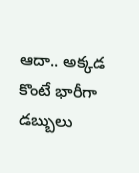ఆదా.. అక్కడ కొంటే భారీగా డబ్బులు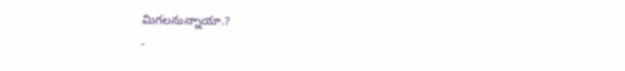మిగలనున్నాయా.?
-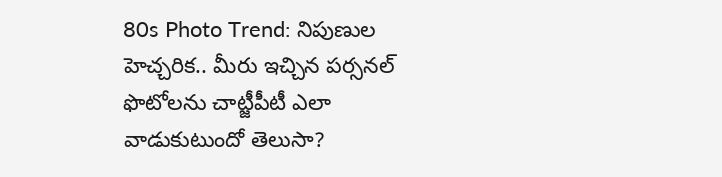80s Photo Trend: నిపుణుల హెచ్చరిక.. మీరు ఇచ్చిన పర్సనల్ ఫొటోలను చాట్జీపీటీ ఎలా వాడుకుటుందో తెలుసా?